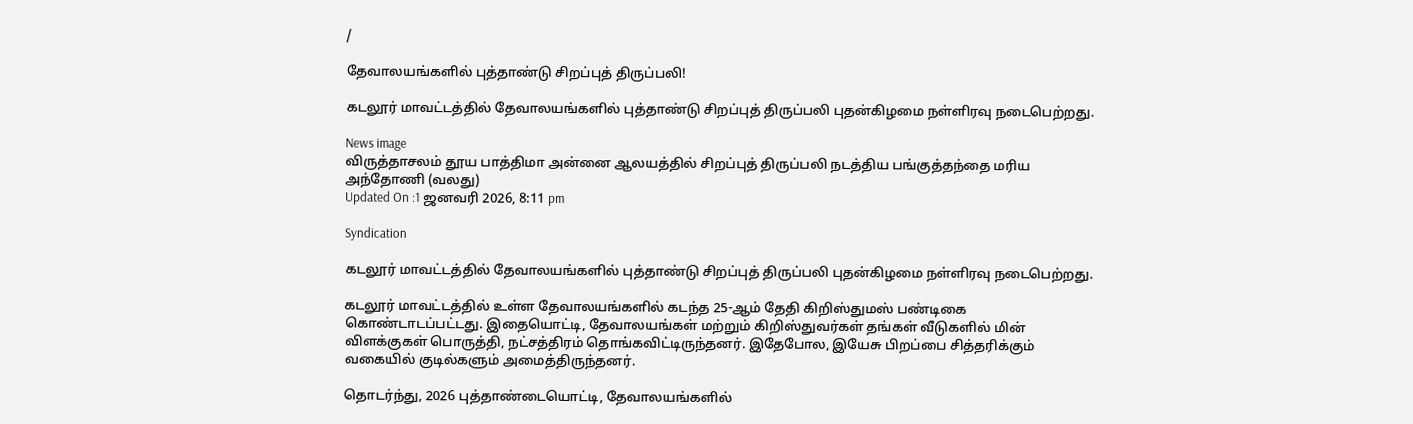/

தேவாலயங்களில் புத்தாண்டு சிறப்புத் திருப்பலி!

கடலூர் மாவட்டத்தில் தேவாலயங்களில் புத்தாண்டு சிறப்புத் திருப்பலி புதன்கிழமை நள்ளிரவு நடைபெற்றது.

News image
விருத்தாசலம் தூய பாத்திமா அன்னை ஆலயத்தில் சிறப்புத் திருப்பலி நடத்திய பங்குத்தந்தை மரிய அந்தோணி (வலது)
Updated On :1 ஜனவரி 2026, 8:11 pm

Syndication

கடலூர் மாவட்டத்தில் தேவாலயங்களில் புத்தாண்டு சிறப்புத் திருப்பலி புதன்கிழமை நள்ளிரவு நடைபெற்றது.

கடலூர் மாவட்டத்தில் உள்ள தேவாலயங்களில் கடந்த 25-ஆம் தேதி கிறிஸ்துமஸ் பண்டிகை கொண்டாடப்பட்டது. இதையொட்டி, தேவாலயங்கள் மற்றும் கிறிஸ்துவர்கள் தங்கள் வீடுகளில் மின் விளக்குகள் பொருத்தி, நட்சத்திரம் தொங்கவிட்டிருந்தனர். இதேபோல, இயேசு பிறப்பை சித்தரிக்கும் வகையில் குடில்களும் அமைத்திருந்தனர்.

தொடர்ந்து, 2026 புத்தாண்டையொட்டி, தேவாலயங்களில்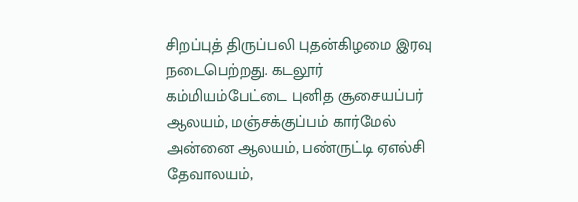சிறப்புத் திருப்பலி புதன்கிழமை இரவு நடைபெற்றது. கடலூர் கம்மியம்பேட்டை புனித சூசையப்பர் ஆலயம், மஞ்சக்குப்பம் கார்மேல் அன்னை ஆலயம், பண்ருட்டி ஏஎல்சி தேவாலயம்,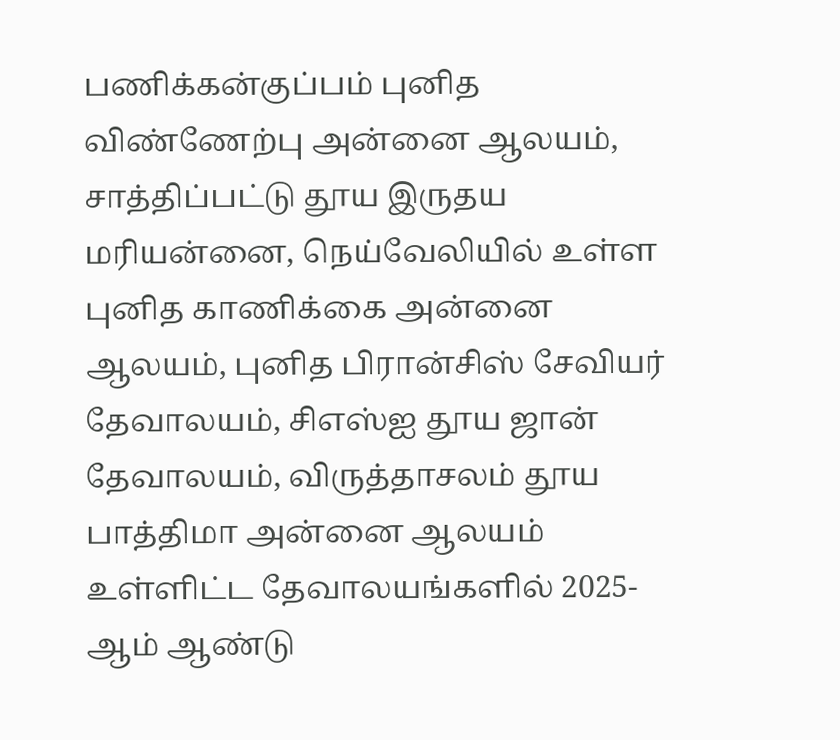பணிக்கன்குப்பம் புனித விண்ணேற்பு அன்னை ஆலயம், சாத்திப்பட்டு தூய இருதய மரியன்னை, நெய்வேலியில் உள்ள புனித காணிக்கை அன்னை ஆலயம், புனித பிரான்சிஸ் சேவியர் தேவாலயம், சிஎஸ்ஐ தூய ஜான் தேவாலயம், விருத்தாசலம் தூய பாத்திமா அன்னை ஆலயம் உள்ளிட்ட தேவாலயங்களில் 2025-ஆம் ஆண்டு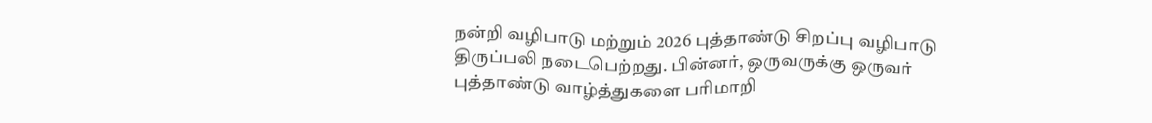நன்றி வழிபாடு மற்றும் 2026 புத்தாண்டு சிறப்பு வழிபாடு திருப்பலி நடைபெற்றது. பின்னர், ஒருவருக்கு ஒருவர் புத்தாண்டு வாழ்த்துகளை பரிமாறி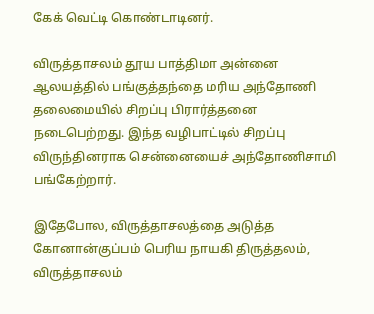கேக் வெட்டி கொண்டாடினர்.

விருத்தாசலம் தூய பாத்திமா அன்னை ஆலயத்தில் பங்குத்தந்தை மரிய அந்தோணி தலைமையில் சிறப்பு பிரார்த்தனை நடைபெற்றது. இந்த வழிபாட்டில் சிறப்பு விருந்தினராக சென்னையைச் அந்தோணிசாமி பங்கேற்றார்.

இதேபோல, விருத்தாசலத்தை அடுத்த கோனான்குப்பம் பெரிய நாயகி திருத்தலம், விருத்தாசலம்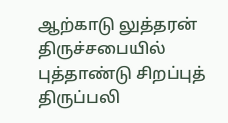ஆற்காடு லுத்தரன் திருச்சபையில் புத்தாண்டு சிறப்புத் திருப்பலி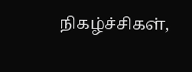நிகழ்ச்சிகள்,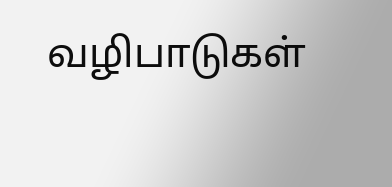வழிபாடுகள்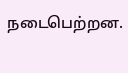நடைபெற்றன.